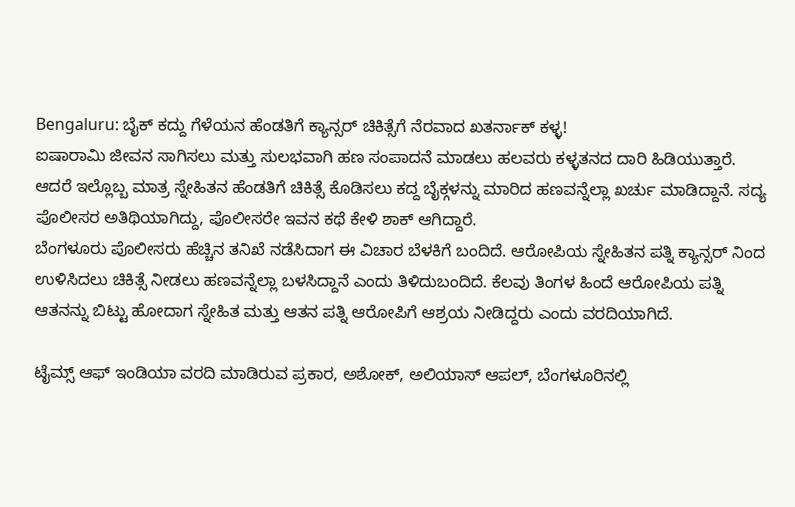Bengaluru: ಬೈಕ್ ಕದ್ದು ಗೆಳೆಯನ ಹೆಂಡತಿಗೆ ಕ್ಯಾನ್ಸರ್ ಚಿಕಿತ್ಸೆಗೆ ನೆರವಾದ ಖತರ್ನಾಕ್ ಕಳ್ಳ!
ಐಷಾರಾಮಿ ಜೀವನ ಸಾಗಿಸಲು ಮತ್ತು ಸುಲಭವಾಗಿ ಹಣ ಸಂಪಾದನೆ ಮಾಡಲು ಹಲವರು ಕಳ್ಳತನದ ದಾರಿ ಹಿಡಿಯುತ್ತಾರೆ. ಆದರೆ ಇಲ್ಲೊಬ್ಬ ಮಾತ್ರ ಸ್ನೇಹಿತನ ಹೆಂಡತಿಗೆ ಚಿಕಿತ್ಸೆ ಕೊಡಿಸಲು ಕದ್ದ ಬೈಕ್ಗಳನ್ನು ಮಾರಿದ ಹಣವನ್ನೆಲ್ಲಾ ಖರ್ಚು ಮಾಡಿದ್ದಾನೆ. ಸದ್ಯ ಪೊಲೀಸರ ಅತಿಥಿಯಾಗಿದ್ದು, ಪೊಲೀಸರೇ ಇವನ ಕಥೆ ಕೇಳಿ ಶಾಕ್ ಆಗಿದ್ದಾರೆ.
ಬೆಂಗಳೂರು ಪೊಲೀಸರು ಹೆಚ್ಚಿನ ತನಿಖೆ ನಡೆಸಿದಾಗ ಈ ವಿಚಾರ ಬೆಳಕಿಗೆ ಬಂದಿದೆ. ಆರೋಪಿಯ ಸ್ನೇಹಿತನ ಪತ್ನಿ ಕ್ಯಾನ್ಸರ್ ನಿಂದ ಉಳಿಸಿದಲು ಚಿಕಿತ್ಸೆ ನೀಡಲು ಹಣವನ್ನೆಲ್ಲಾ ಬಳಸಿದ್ದಾನೆ ಎಂದು ತಿಳಿದುಬಂದಿದೆ. ಕೆಲವು ತಿಂಗಳ ಹಿಂದೆ ಆರೋಪಿಯ ಪತ್ನಿ ಆತನನ್ನು ಬಿಟ್ಟು ಹೋದಾಗ ಸ್ನೇಹಿತ ಮತ್ತು ಆತನ ಪತ್ನಿ ಆರೋಪಿಗೆ ಆಶ್ರಯ ನೀಡಿದ್ದರು ಎಂದು ವರದಿಯಾಗಿದೆ.

ಟೈಮ್ಸ್ ಆಫ್ ಇಂಡಿಯಾ ವರದಿ ಮಾಡಿರುವ ಪ್ರಕಾರ, ಅಶೋಕ್, ಅಲಿಯಾಸ್ ಆಪಲ್, ಬೆಂಗಳೂರಿನಲ್ಲಿ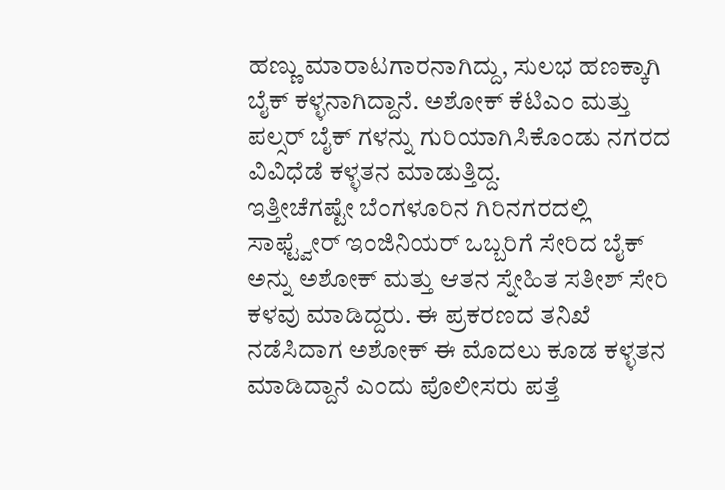ಹಣ್ಣು ಮಾರಾಟಗಾರನಾಗಿದ್ದು, ಸುಲಭ ಹಣಕ್ಕಾಗಿ ಬೈಕ್ ಕಳ್ಳನಾಗಿದ್ದಾನೆ. ಅಶೋಕ್ ಕೆಟಿಎಂ ಮತ್ತು ಪಲ್ಸರ್ ಬೈಕ್ ಗಳನ್ನು ಗುರಿಯಾಗಿಸಿಕೊಂಡು ನಗರದ ವಿವಿಧೆಡೆ ಕಳ್ಳತನ ಮಾಡುತ್ತಿದ್ದ.
ಇತ್ತೀಚೆಗಷ್ಟೇ ಬೆಂಗಳೂರಿನ ಗಿರಿನಗರದಲ್ಲಿ ಸಾಫ್ಟ್ವೇರ್ ಇಂಜಿನಿಯರ್ ಒಬ್ಬರಿಗೆ ಸೇರಿದ ಬೈಕ್ ಅನ್ನು ಅಶೋಕ್ ಮತ್ತು ಆತನ ಸ್ನೇಹಿತ ಸತೀಶ್ ಸೇರಿ ಕಳವು ಮಾಡಿದ್ದರು. ಈ ಪ್ರಕರಣದ ತನಿಖೆ ನಡೆಸಿದಾಗ ಅಶೋಕ್ ಈ ಮೊದಲು ಕೂಡ ಕಳ್ಳತನ ಮಾಡಿದ್ದಾನೆ ಎಂದು ಪೊಲೀಸರು ಪತ್ತೆ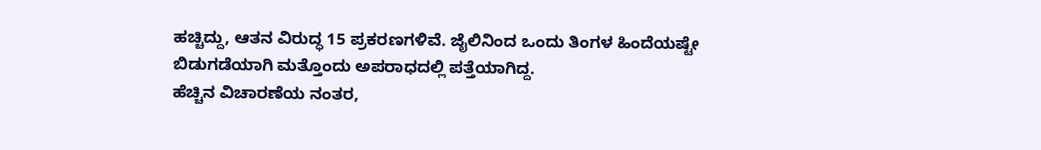ಹಚ್ಚಿದ್ದು, ಆತನ ವಿರುದ್ಧ 15 ಪ್ರಕರಣಗಳಿವೆ. ಜೈಲಿನಿಂದ ಒಂದು ತಿಂಗಳ ಹಿಂದೆಯಷ್ಟೇ ಬಿಡುಗಡೆಯಾಗಿ ಮತ್ತೊಂದು ಅಪರಾಧದಲ್ಲಿ ಪತ್ತೆಯಾಗಿದ್ದ.
ಹೆಚ್ಚಿನ ವಿಚಾರಣೆಯ ನಂತರ,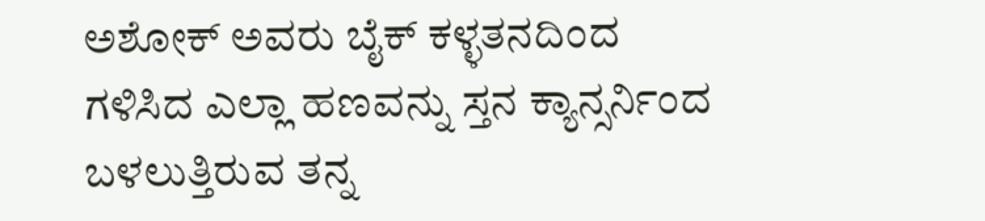ಅಶೋಕ್ ಅವರು ಬೈಕ್ ಕಳ್ಳತನದಿಂದ ಗಳಿಸಿದ ಎಲ್ಲಾ ಹಣವನ್ನು ಸ್ತನ ಕ್ಯಾನ್ಸರ್ನಿಂದ ಬಳಲುತ್ತಿರುವ ತನ್ನ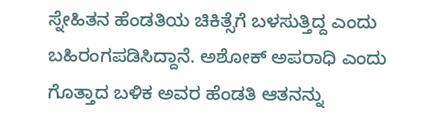ಸ್ನೇಹಿತನ ಹೆಂಡತಿಯ ಚಿಕಿತ್ಸೆಗೆ ಬಳಸುತ್ತಿದ್ದ ಎಂದು ಬಹಿರಂಗಪಡಿಸಿದ್ದಾನೆ. ಅಶೋಕ್ ಅಪರಾಧಿ ಎಂದು ಗೊತ್ತಾದ ಬಳಿಕ ಅವರ ಹೆಂಡತಿ ಆತನನ್ನು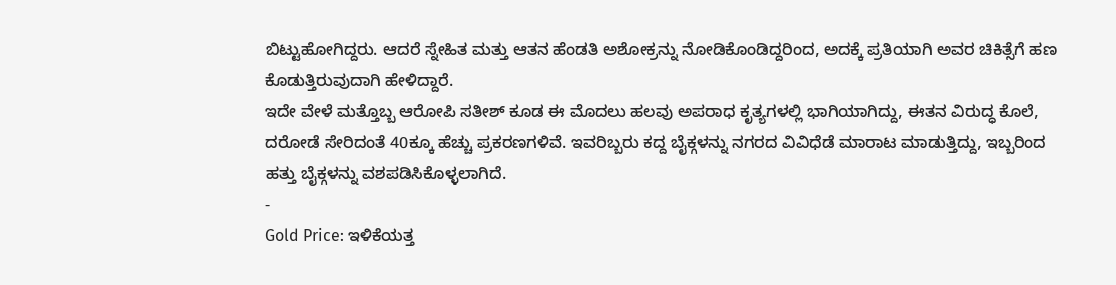ಬಿಟ್ಟುಹೋಗಿದ್ದರು. ಆದರೆ ಸ್ನೇಹಿತ ಮತ್ತು ಆತನ ಹೆಂಡತಿ ಅಶೋಕ್ರನ್ನು ನೋಡಿಕೊಂಡಿದ್ದರಿಂದ, ಅದಕ್ಕೆ ಪ್ರತಿಯಾಗಿ ಅವರ ಚಿಕಿತ್ಸೆಗೆ ಹಣ ಕೊಡುತ್ತಿರುವುದಾಗಿ ಹೇಳಿದ್ದಾರೆ.
ಇದೇ ವೇಳೆ ಮತ್ತೊಬ್ಬ ಆರೋಪಿ ಸತೀಶ್ ಕೂಡ ಈ ಮೊದಲು ಹಲವು ಅಪರಾಧ ಕೃತ್ಯಗಳಲ್ಲಿ ಭಾಗಿಯಾಗಿದ್ದು, ಈತನ ವಿರುದ್ಧ ಕೊಲೆ, ದರೋಡೆ ಸೇರಿದಂತೆ 40ಕ್ಕೂ ಹೆಚ್ಚು ಪ್ರಕರಣಗಳಿವೆ. ಇವರಿಬ್ಬರು ಕದ್ದ ಬೈಕ್ಗಳನ್ನು ನಗರದ ವಿವಿಧೆಡೆ ಮಾರಾಟ ಮಾಡುತ್ತಿದ್ದು, ಇಬ್ಬರಿಂದ ಹತ್ತು ಬೈಕ್ಗಳನ್ನು ವಶಪಡಿಸಿಕೊಳ್ಳಲಾಗಿದೆ.
-
Gold Price: ಇಳಿಕೆಯತ್ತ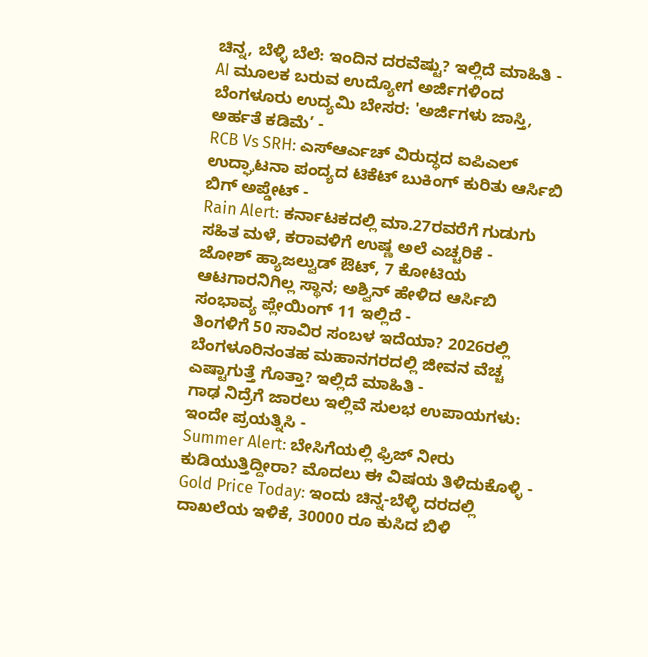ಚಿನ್ನ, ಬೆಳ್ಳಿ ಬೆಲೆ: ಇಂದಿನ ದರವೆಷ್ಟು? ಇಲ್ಲಿದೆ ಮಾಹಿತಿ -
AI ಮೂಲಕ ಬರುವ ಉದ್ಯೋಗ ಅರ್ಜಿಗಳಿಂದ ಬೆಂಗಳೂರು ಉದ್ಯಮಿ ಬೇಸರ: 'ಅರ್ಜಿಗಳು ಜಾಸ್ತಿ, ಅರ್ಹತೆ ಕಡಿಮೆ’ -
RCB Vs SRH: ಎಸ್ಆರ್ಎಚ್ ವಿರುದ್ಧದ ಐಪಿಎಲ್ ಉದ್ಘಾಟನಾ ಪಂದ್ಯದ ಟಿಕೆಟ್ ಬುಕಿಂಗ್ ಕುರಿತು ಆರ್ಸಿಬಿ ಬಿಗ್ ಅಪ್ಡೇಟ್ -
Rain Alert: ಕರ್ನಾಟಕದಲ್ಲಿ ಮಾ.27ರವರೆಗೆ ಗುಡುಗು ಸಹಿತ ಮಳೆ, ಕರಾವಳಿಗೆ ಉಷ್ಣ ಅಲೆ ಎಚ್ಚರಿಕೆ -
ಜೋಶ್ ಹ್ಯಾಜಲ್ವುಡ್ ಔಟ್, 7 ಕೋಟಿಯ ಆಟಗಾರನಿಗಿಲ್ಲ ಸ್ಥಾನ; ಅಶ್ವಿನ್ ಹೇಳಿದ ಆರ್ಸಿಬಿ ಸಂಭಾವ್ಯ ಪ್ಲೇಯಿಂಗ್ 11 ಇಲ್ಲಿದೆ -
ತಿಂಗಳಿಗೆ 50 ಸಾವಿರ ಸಂಬಳ ಇದೆಯಾ? 2026ರಲ್ಲಿ ಬೆಂಗಳೂರಿನಂತಹ ಮಹಾನಗರದಲ್ಲಿ ಜೀವನ ವೆಚ್ಚ ಎಷ್ಟಾಗುತ್ತೆ ಗೊತ್ತಾ? ಇಲ್ಲಿದೆ ಮಾಹಿತಿ -
ಗಾಢ ನಿದ್ರೆಗೆ ಜಾರಲು ಇಲ್ಲಿವೆ ಸುಲಭ ಉಪಾಯಗಳು: ಇಂದೇ ಪ್ರಯತ್ನಿಸಿ -
Summer Alert: ಬೇಸಿಗೆಯಲ್ಲಿ ಫ್ರಿಜ್ ನೀರು ಕುಡಿಯುತ್ತಿದ್ದೀರಾ? ಮೊದಲು ಈ ವಿಷಯ ತಿಳಿದುಕೊಳ್ಳಿ -
Gold Price Today: ಇಂದು ಚಿನ್ನ-ಬೆಳ್ಳಿ ದರದಲ್ಲಿ ದಾಖಲೆಯ ಇಳಿಕೆ, 30000 ರೂ ಕುಸಿದ ಬಿಳಿ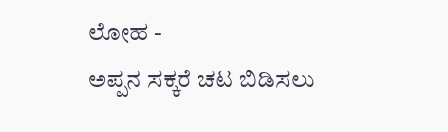ಲೋಹ -
ಅಪ್ಪನ ಸಕ್ಕರೆ ಚಟ ಬಿಡಿಸಲು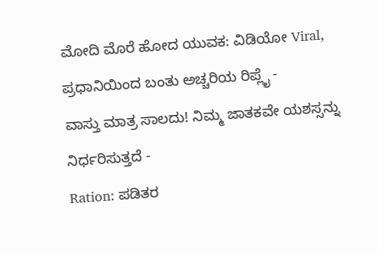ಮೋದಿ ಮೊರೆ ಹೋದ ಯುವಕ: ವಿಡಿಯೋ Viral, ಪ್ರಧಾನಿಯಿಂದ ಬಂತು ಅಚ್ಚರಿಯ ರಿಪ್ಲೈ -
ವಾಸ್ತು ಮಾತ್ರ ಸಾಲದು! ನಿಮ್ಮ ಜಾತಕವೇ ಯಶಸ್ಸನ್ನು ನಿರ್ಧರಿಸುತ್ತದೆ -
Ration: ಪಡಿತರ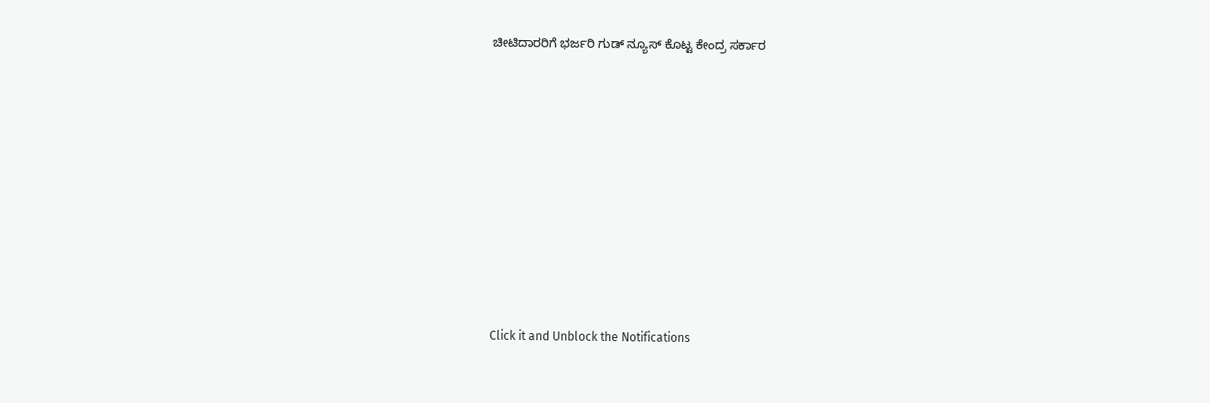ಚೀಟಿದಾರರಿಗೆ ಭರ್ಜರಿ ಗುಡ್ ನ್ಯೂಸ್ ಕೊಟ್ಟ ಕೇಂದ್ರ ಸರ್ಕಾರ












Click it and Unblock the Notifications